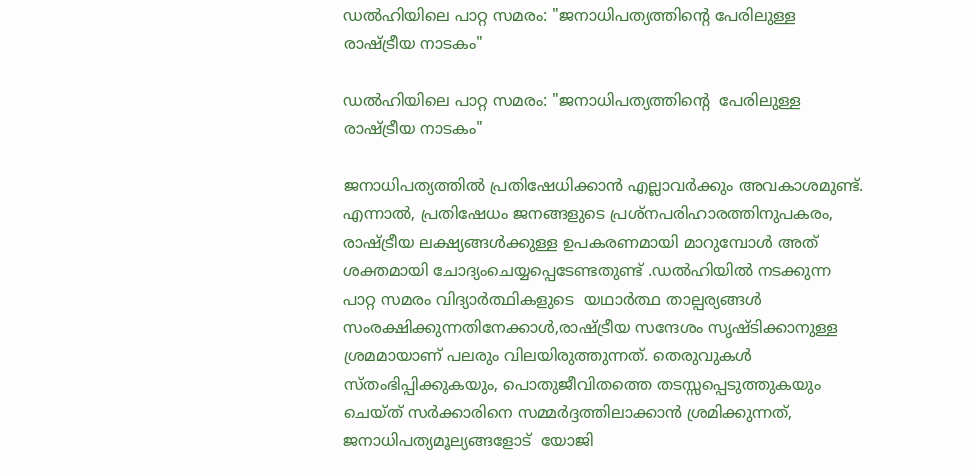ഡൽഹിയിലെ പാറ്റ സമരം: "ജനാധിപത്യത്തിൻ്റെ പേരിലുള്ള രാഷ്ട്രീയ നാടകം"

ഡൽഹിയിലെ പാറ്റ സമരം: "ജനാധിപത്യത്തിൻ്റെ  പേരിലുള്ള  രാഷ്ട്രീയ നാടകം"

ജനാധിപത്യത്തിൽ പ്രതിഷേധിക്കാൻ എല്ലാവർക്കും അവകാശമുണ്ട്. എന്നാൽ, പ്രതിഷേധം ജനങ്ങളുടെ പ്രശ്നപരിഹാരത്തിനുപകരം, രാഷ്ട്രീയ ലക്ഷ്യങ്ങൾക്കുള്ള ഉപകരണമായി മാറുമ്പോൾ അത്  ശക്തമായി ചോദ്യംചെയ്യപ്പെടേണ്ടതുണ്ട് .ഡൽഹിയിൽ നടക്കുന്ന പാറ്റ സമരം വിദ്യാർത്ഥികളുടെ  യഥാർത്ഥ താല്പര്യങ്ങൾ സംരക്ഷിക്കുന്നതിനേക്കാൾ,രാഷ്ട്രീയ സന്ദേശം സൃഷ്ടിക്കാനുള്ള ശ്രമമായാണ് പലരും വിലയിരുത്തുന്നത്. തെരുവുകൾ സ്തംഭിപ്പിക്കുകയും, പൊതുജീവിതത്തെ തടസ്സപ്പെടുത്തുകയും ചെയ്ത് സർക്കാരിനെ സമ്മർദ്ദത്തിലാക്കാൻ ശ്രമിക്കുന്നത്, ജനാധിപത്യമൂല്യങ്ങളോട്  യോജി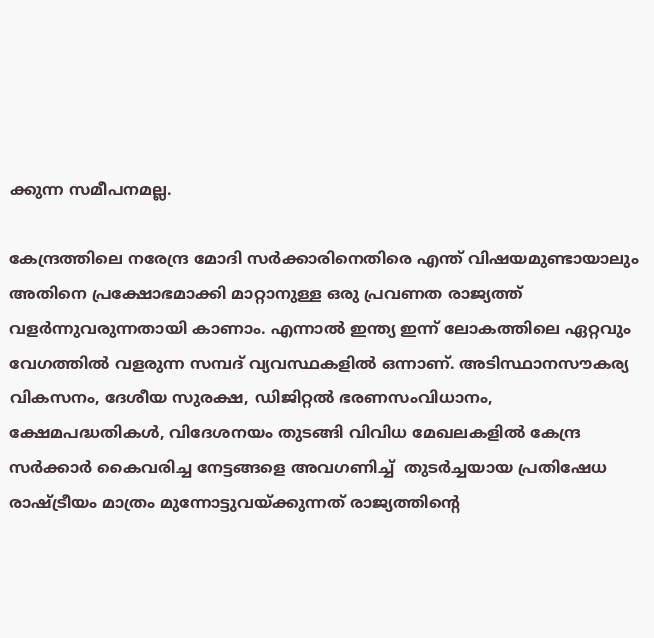ക്കുന്ന സമീപനമല്ല.

കേന്ദ്രത്തിലെ നരേന്ദ്ര മോദി സർക്കാരിനെതിരെ എന്ത് വിഷയമുണ്ടായാലും അതിനെ പ്രക്ഷോഭമാക്കി മാറ്റാനുള്ള ഒരു പ്രവണത രാജ്യത്ത് വളർന്നുവരുന്നതായി കാണാം. എന്നാൽ ഇന്ത്യ ഇന്ന് ലോകത്തിലെ ഏറ്റവും വേഗത്തിൽ വളരുന്ന സമ്പദ് വ്യവസ്ഥകളിൽ ഒന്നാണ്. അടിസ്ഥാനസൗകര്യ വികസനം, ദേശീയ സുരക്ഷ, ഡിജിറ്റൽ ഭരണസംവിധാനം, ക്ഷേമപദ്ധതികൾ, വിദേശനയം തുടങ്ങി വിവിധ മേഖലകളിൽ കേന്ദ്ര സർക്കാർ കൈവരിച്ച നേട്ടങ്ങളെ അവഗണിച്ച്  തുടർച്ചയായ പ്രതിഷേധ രാഷ്ട്രീയം മാത്രം മുന്നോട്ടുവയ്ക്കുന്നത് രാജ്യത്തിന്റെ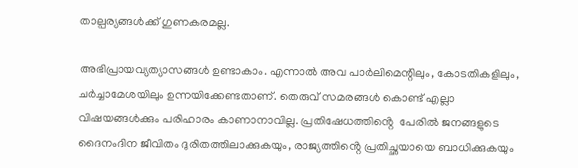താല്പര്യങ്ങൾക്ക് ഗുണകരമല്ല.

അഭിപ്രായവ്യത്യാസങ്ങൾ ഉണ്ടാകാം. എന്നാൽ അവ പാർലിമെന്റിലും, കോടതികളിലും, ചർച്ചാമേശയിലും ഉന്നയിക്കേണ്ടതാണ്. തെരുവ് സമരങ്ങൾ കൊണ്ട് എല്ലാ വിഷയങ്ങൾക്കും പരിഹാരം കാണാനാവില്ല. പ്രതിഷേധത്തിൻ്റെ  പേരിൽ ജനങ്ങളുടെ ദൈനംദിന ജീവിതം ദുരിതത്തിലാക്കുകയും, രാജ്യത്തിൻ്റെ പ്രതിച്ഛയായെ ബാധിക്കുകയും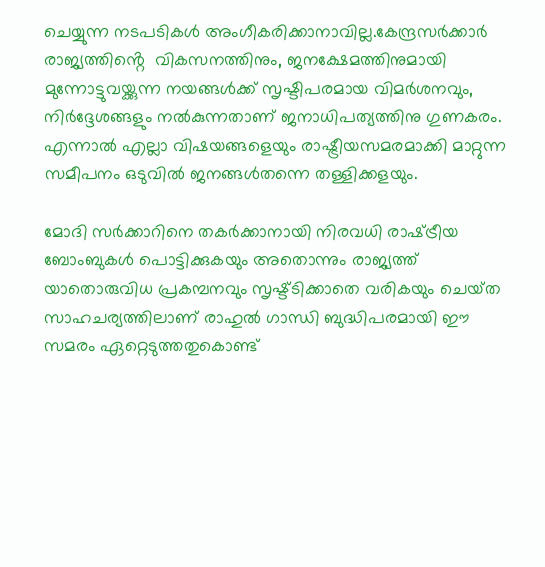ചെയ്യുന്ന നടപടികൾ അംഗീകരിക്കാനാവില്ല.കേന്ദ്രസർക്കാർ രാജ്യത്തിൻ്റെ  വികസനത്തിനും, ജനക്ഷേമത്തിനുമായി മുന്നോട്ടുവയ്ക്കുന്ന നയങ്ങൾക്ക് സൃഷ്ടിപരമായ വിമർശനവും, നിർദ്ദേശങ്ങളും നൽകുന്നതാണ് ജനാധിപത്യത്തിനു ഗുണകരം. എന്നാൽ എല്ലാ വിഷയങ്ങളെയും രാഷ്ട്രീയസമരമാക്കി മാറ്റുന്ന സമീപനം ഒടുവിൽ ജനങ്ങൾതന്നെ തള്ളിക്കളയും.

മോദി സർക്കാറിനെ തകർക്കാനായി നിരവധി രാഷ്‌ട്രീയ ബോംബുകൾ പൊട്ടിക്കുകയും അതൊന്നും രാജ്യത്ത് യാതൊരുവിധ പ്രകമ്പനവും സൃഷ്ട്ടിക്കാതെ വരികയും ചെയ്‌ത  സാഹചര്യത്തിലാണ് രാഹുൽ ഗാന്ധി ബുദ്ധിപരമായി ഈ സമരം ഏറ്റെടുത്തതുകൊണ്ട്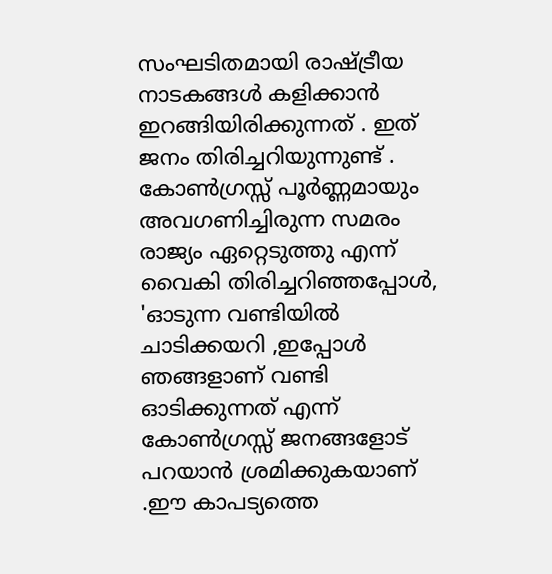സംഘടിതമായി രാഷ്ട്രീയ നാടകങ്ങൾ കളിക്കാൻ ഇറങ്ങിയിരിക്കുന്നത് . ഇത് ജനം തിരിച്ചറിയുന്നുണ്ട് . കോൺഗ്രസ്സ് പൂർണ്ണമായും അവഗണിച്ചിരുന്ന സമരം രാജ്യം ഏറ്റെടുത്തു എന്ന്  വൈകി തിരിച്ചറിഞ്ഞപ്പോൾ, 'ഓടുന്ന വണ്ടിയിൽ ചാടിക്കയറി ,ഇപ്പോൾ ഞങ്ങളാണ് വണ്ടി ഓടിക്കുന്നത് എന്ന് കോൺഗ്രസ്സ് ജനങ്ങളോട് പറയാൻ ശ്രമിക്കുകയാണ് .ഈ കാപട്യത്തെ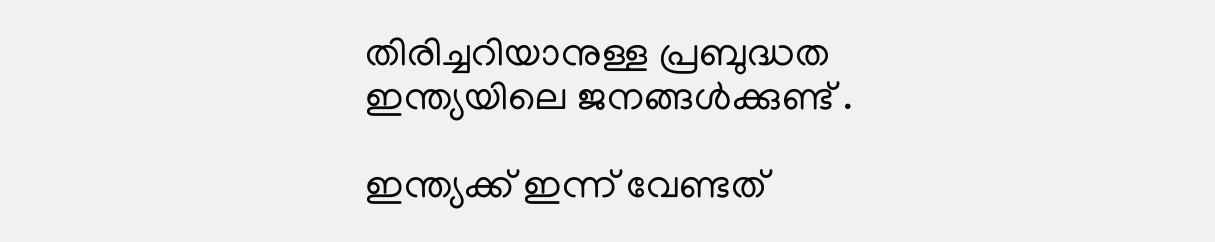തിരിച്ചറിയാനുള്ള പ്രബുദ്ധത ഇന്ത്യയിലെ ജനങ്ങൾക്കുണ്ട് .

ഇന്ത്യക്ക് ഇന്ന് വേണ്ടത്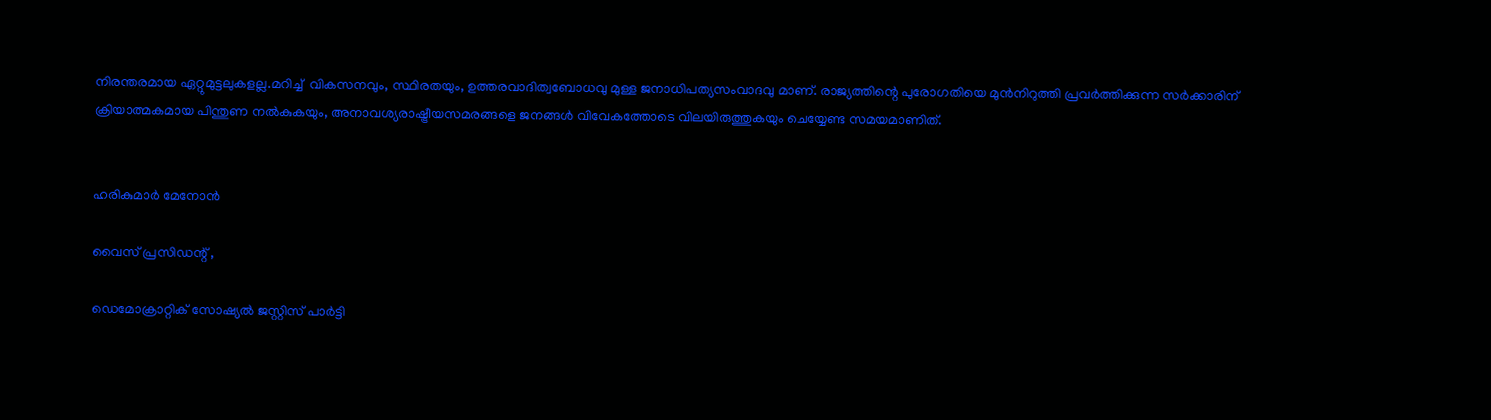നിരന്തരമായ ഏറ്റുമുട്ടലുകളല്ല.മറിച്ച്‌  വികസനവും, സ്ഥിരതയും, ഉത്തരവാദിത്വബോധവു മുള്ള ജനാധിപത്യസംവാദവു മാണ്. രാജ്യത്തിന്റെ പുരോഗതിയെ മുൻനിറുത്തി പ്രവർത്തിക്കുന്ന സർക്കാരിന് ക്രിയാത്മകമായ പിന്തുണ നൽകുകയും, അനാവശ്യരാഷ്ട്രീയസമരങ്ങളെ ജനങ്ങൾ വിവേകത്തോടെ വിലയിരുത്തുകയും ചെയ്യേണ്ട സമയമാണിത്.


ഹരികുമാർ മേനോൻ

വൈസ് പ്രസിഡന്റ്‌ ,

ഡെമോക്രാറ്റിക് സോഷ്യൽ ജസ്റ്റിസ് പാർട്ടി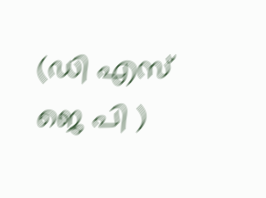(ഡി എസ് ജെ പി )